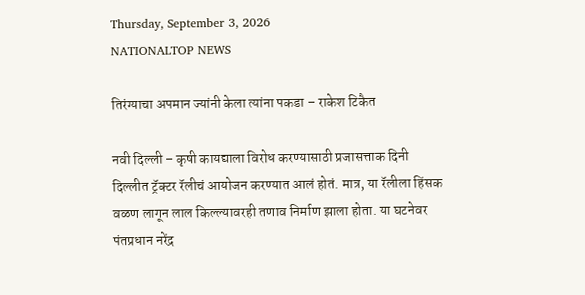Thursday, September 3, 2026
NATIONALTOP NEWS

तिरंग्याचा अपमान ज्यांनी केला त्यांना पकडा – राकेश टिकैत

नवी दिल्ली – कृषी कायद्याला विरोध करण्यासाठी प्रजासत्ताक दिनी दिल्लीत ट्रॅक्टर रॅलीचं आयोजन करण्यात आलं होतं. मात्र, या रॅलीला हिंसक वळण लागून लाल किल्ल्यावरही तणाव निर्माण झाला होता. या घटनेवर पंतप्रधान नरेंद्र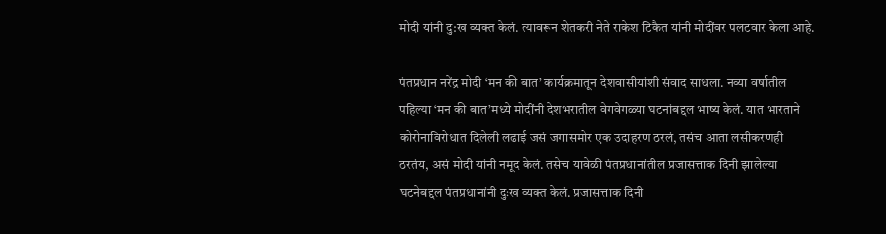मोदी यांनी दु:ख व्यक्त केलं. त्यावरून शेतकरी नेते राकेश टिकैत यांनी मोदींवर पलटवार केला आहे.

पंतप्रधान नरेंद्र मोदी ‘मन की बात’ कार्यक्रमातून देशवासीयांशी संवाद साधला. नव्या वर्षातील पहिल्या ‘मन की बात’मध्ये मोदींनी देशभरातील वेगवेगळ्या घटनांबद्दल भाष्य केलं. यात भारताने कोरोनाविरोधात दिलेली लढाई जसं जगासमोर एक उदाहरण ठरलं, तसंच आता लसीकरणही ठरतंय, असं मोदी यांनी नमूद केलं. तसेच यावेळी पंतप्रधानांतील प्रजासत्ताक दिनी झालेल्या घटनेबद्दल पंतप्रधानांनी दुःख व्यक्त केलं. प्रजासत्ताक दिनी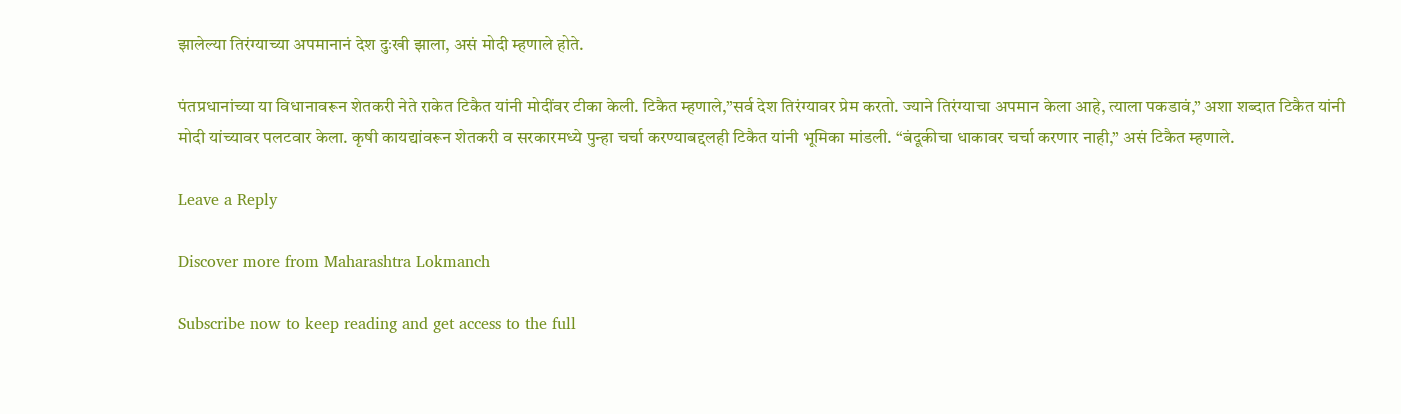झालेल्या तिरंग्याच्या अपमानानं देश दुःखी झाला, असं मोदी म्हणाले होते.

पंतप्रधानांच्या या विधानावरून शेतकरी नेते राकेत टिकैत यांनी मोदींवर टीका केली. टिकैत म्हणाले,”सर्व देश तिरंग्यावर प्रेम करतो. ज्याने तिरंग्याचा अपमान केला आहे, त्याला पकडावं,” अशा शब्दात टिकैत यांनी मोदी यांच्यावर पलटवार केला. कृषी कायद्यांवरून शेतकरी व सरकारमध्ये पुन्हा चर्चा करण्याबद्दलही टिकैत यांनी भूमिका मांडली. “बंदूकीचा धाकावर चर्चा करणार नाही,” असं टिकैत म्हणाले.

Leave a Reply

Discover more from Maharashtra Lokmanch

Subscribe now to keep reading and get access to the full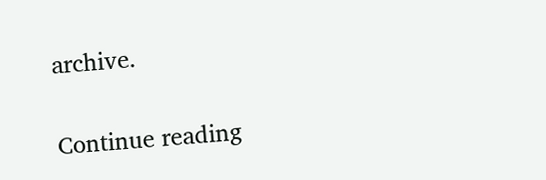archive.

Continue reading